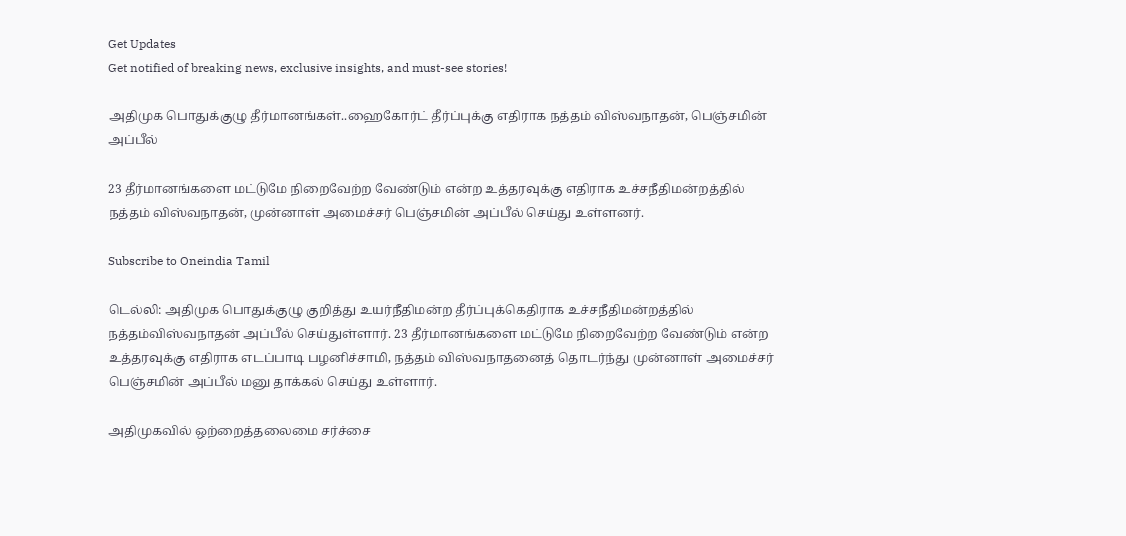Get Updates
Get notified of breaking news, exclusive insights, and must-see stories!

அதிமுக பொதுக்குழு தீர்மானங்கள்..ஹைகோர்ட் தீர்ப்புக்கு எதிராக நத்தம் விஸ்வநாதன், பெஞ்சமின் அப்பீல்

23 தீர்மானங்களை மட்டுமே நிறைவேற்ற வேண்டும் என்ற உத்தரவுக்கு எதிராக உச்சநீதிமன்றத்தில் நத்தம் விஸ்வநாதன், முன்னாள் அமைச்சர் பெஞ்சமின் அப்பீல் செய்து உள்ளனர்.

Subscribe to Oneindia Tamil

டெல்லி: அதிமுக பொதுக்குழு குறித்து உயர்நீதிமன்ற தீர்ப்புக்கெதிராக உச்சநீதிமன்றத்தில் நத்தம்விஸ்வநாதன் அப்பீல் செய்துள்ளார். 23 தீர்மானங்களை மட்டுமே நிறைவேற்ற வேண்டும் என்ற உத்தரவுக்கு எதிராக எடப்பாடி பழனிச்சாமி, நத்தம் விஸ்வநாதனைத் தொடர்ந்து முன்னாள் அமைச்சர் பெஞ்சமின் அப்பீல் மனு தாக்கல் செய்து உள்ளார்.

அதிமுகவில் ஒற்றைத்தலைமை சர்ச்சை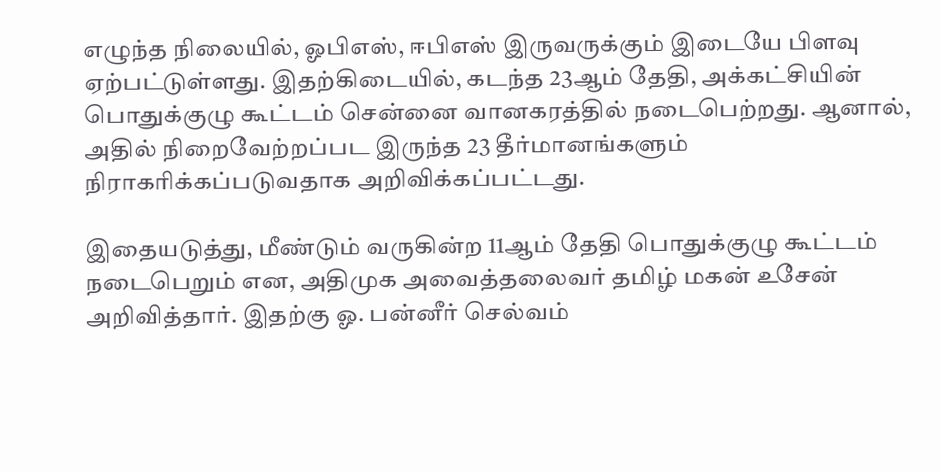எழுந்த நிலையில், ஓபிஎஸ், ஈபிஎஸ் இருவருக்கும் இடையே பிளவு ஏற்பட்டுள்ளது. இதற்கிடையில், கடந்த 23ஆம் தேதி, அக்கட்சியின் பொதுக்குழு கூட்டம் சென்னை வானகரத்தில் நடைபெற்றது. ஆனால், அதில் நிறைவேற்றப்பட இருந்த 23 தீர்மானங்களும் நிராகரிக்கப்படுவதாக அறிவிக்கப்பட்டது.

இதையடுத்து, மீண்டும் வருகின்ற 11ஆம் தேதி பொதுக்குழு கூட்டம் நடைபெறும் என, அதிமுக அவைத்தலைவர் தமிழ் மகன் உசேன் அறிவித்தார். இதற்கு ஓ. பன்னீர் செல்வம்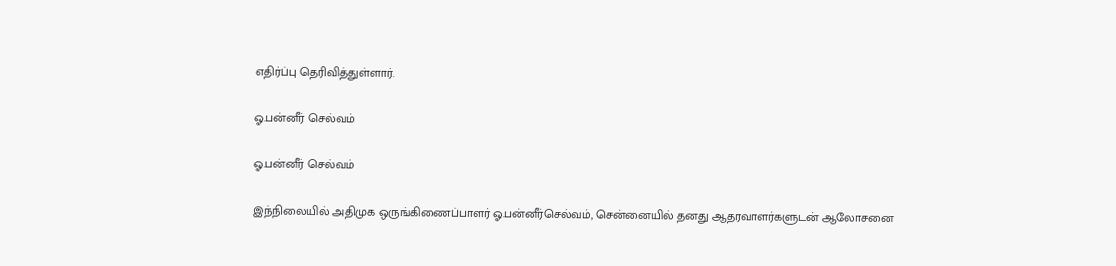எதிர்ப்பு தெரிவித்துள்ளார்.

ஓ.பன்னீர் செல்வம்

ஓ.பன்னீர் செல்வம்

இந்நிலையில் அதிமுக ஒருங்கிணைப்பாளர் ஓ.பன்னீர்செல்வம், சென்னையில் தனது ஆதரவாளர்களுடன் ஆலோசனை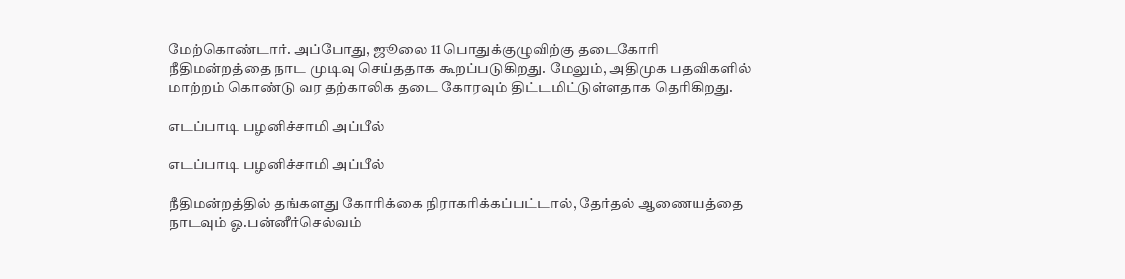மேற்கொண்டார். அப்போது, ஜூலை 11 பொதுக்குழுவிற்கு தடைகோரி நீதிமன்றத்தை நாட முடிவு செய்ததாக கூறப்படுகிறது. மேலும், அதிமுக பதவிகளில் மாற்றம் கொண்டு வர தற்காலிக தடை கோரவும் திட்டமிட்டுள்ளதாக தெரிகிறது.

எடப்பாடி பழனிச்சாமி அப்பீல்

எடப்பாடி பழனிச்சாமி அப்பீல்

நீதிமன்றத்தில் தங்களது கோரிக்கை நிராகரிக்கப்பட்டால், தேர்தல் ஆணையத்தை நாடவும் ஓ.பன்னீர்செல்வம்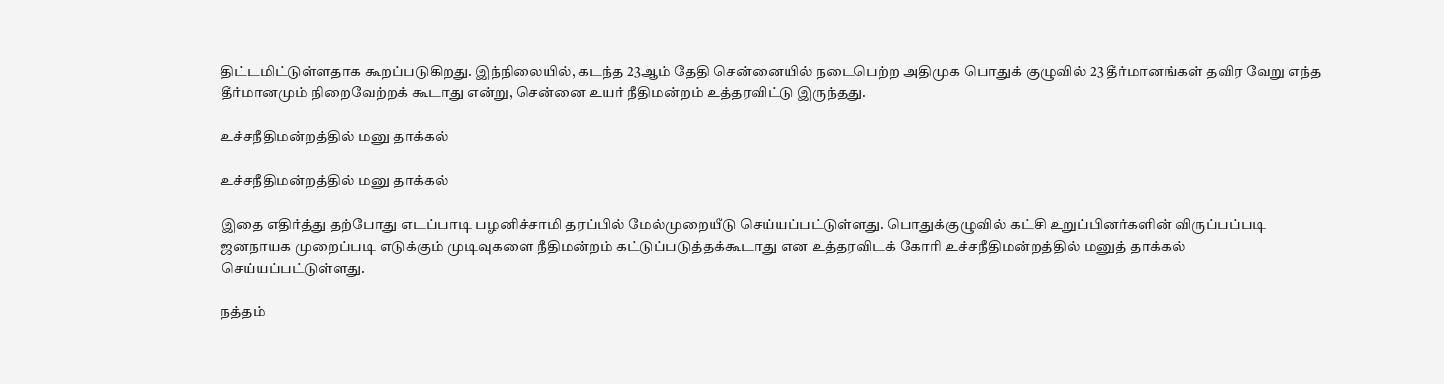திட்டமிட்டுள்ளதாக கூறப்படுகிறது. இந்நிலையில், கடந்த 23ஆம் தேதி சென்னையில் நடைபெற்ற அதிமுக பொதுக் குழுவில் 23 தீர்மானங்கள் தவிர வேறு எந்த தீர்மானமும் நிறைவேற்றக் கூடாது என்று, சென்னை உயர் நீதிமன்றம் உத்தரவிட்டு இருந்தது.

உச்சநீதிமன்றத்தில் மனு தாக்கல்

உச்சநீதிமன்றத்தில் மனு தாக்கல்

இதை எதிர்த்து தற்போது எடப்பாடி பழனிச்சாமி தரப்பில் மேல்முறையீடு செய்யப்பட்டுள்ளது. பொதுக்குழுவில் கட்சி உறுப்பினர்களின் விருப்பப்படி ஜனநாயக முறைப்படி எடுக்கும் முடிவுகளை நீதிமன்றம் கட்டுப்படுத்தக்கூடாது என உத்தரவிடக் கோரி உச்சநீதிமன்றத்தில் மனுத் தாக்கல் செய்யப்பட்டுள்ளது.

நத்தம்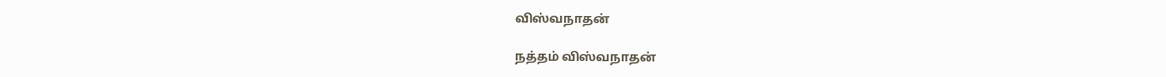விஸ்வநாதன்

நத்தம் விஸ்வநாதன்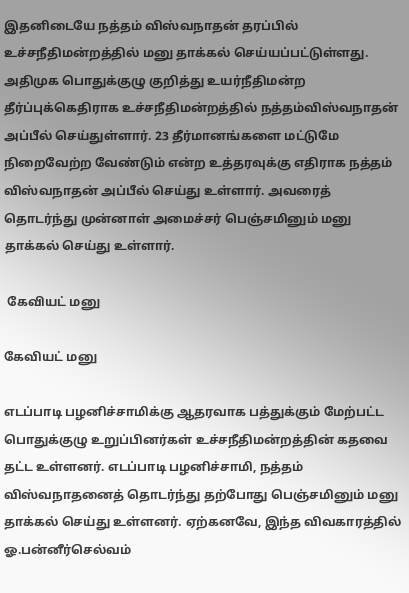இதனிடையே நத்தம் விஸ்வநாதன் தரப்பில் உச்சநீதிமன்றத்தில் மனு தாக்கல் செய்யப்பட்டுள்ளது. அதிமுக பொதுக்குழு குறித்து உயர்நீதிமன்ற தீர்ப்புக்கெதிராக உச்சநீதிமன்றத்தில் நத்தம்விஸ்வநாதன் அப்பீல் செய்துள்ளார். 23 தீர்மானங்களை மட்டுமே நிறைவேற்ற வேண்டும் என்ற உத்தரவுக்கு எதிராக நத்தம் விஸ்வநாதன் அப்பீல் செய்து உள்ளார். அவரைத் தொடர்ந்து முன்னாள் அமைச்சர் பெஞ்சமினும் மனு தாக்கல் செய்து உள்ளார்.

 கேவியட் மனு

கேவியட் மனு

எடப்பாடி பழனிச்சாமிக்கு ஆதரவாக பத்துக்கும் மேற்பட்ட பொதுக்குழு உறுப்பினர்கள் உச்சநீதிமன்றத்தின் கதவை தட்ட உள்ளனர். எடப்பாடி பழனிச்சாமி, நத்தம் விஸ்வநாதனைத் தொடர்ந்து தற்போது பெஞ்சமினும் மனு தாக்கல் செய்து உள்ளனர். ஏற்கனவே, இந்த விவகாரத்தில் ஓ.பன்னீர்செல்வம்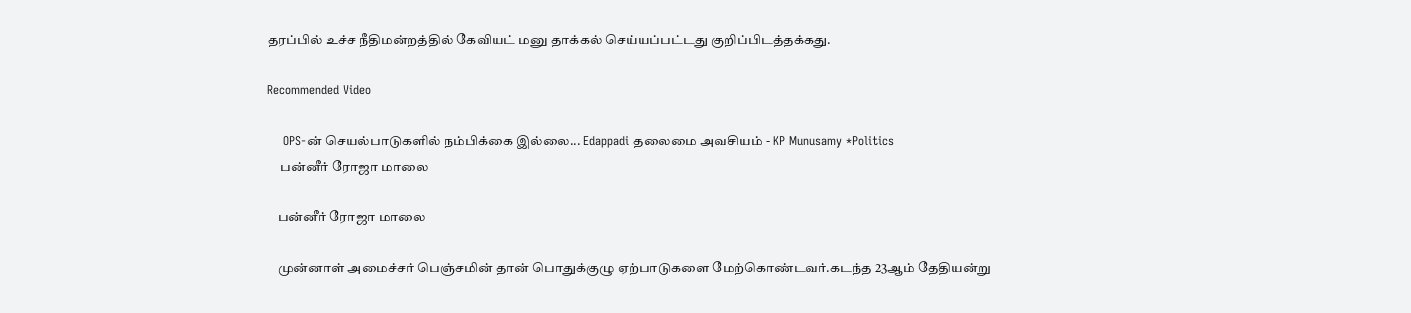தரப்பில் உச்ச நீதிமன்றத்தில் கேவியட் மனு தாக்கல் செய்யப்பட்டது குறிப்பிடத்தக்கது.

Recommended Video

    OPS-ன் செயல்பாடுகளில் நம்பிக்கை இல்லை... Edappadi தலைமை அவசியம் - KP Munusamy *Politics
     பன்னீர் ரோஜா மாலை

    பன்னீர் ரோஜா மாலை

    முன்னாள் அமைச்சர் பெஞ்சமின் தான் பொதுக்குழு ஏற்பாடுகளை மேற்கொண்டவர்.கடந்த 23ஆம் தேதியன்று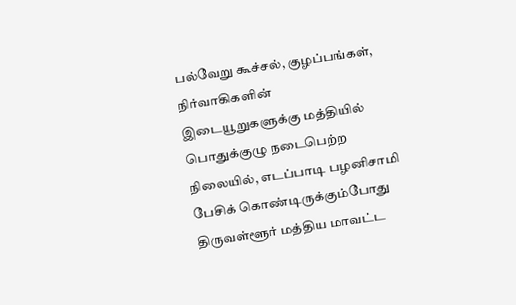பல்வேறு கூச்சல், குழப்பங்கள், நிர்வாகிகளின் இடையூறுகளுக்கு மத்தியில் பொதுக்குழு நடைபெற்ற நிலையில், எடப்பாடி பழனிசாமி பேசிக் கொண்டிருக்கும்போது திருவள்ளூர் மத்திய மாவட்ட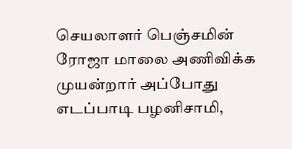செயலாளர் பெஞ்சமின் ரோஜா மாலை அணிவிக்க முயன்றார் அப்போது எடப்பாடி பழனிசாமி,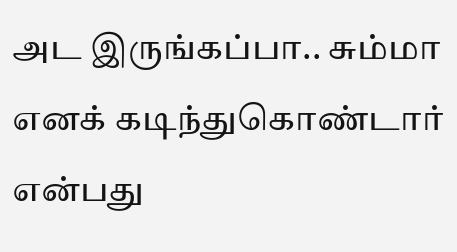அட இருங்கப்பா.. சும்மா எனக் கடிந்துகொண்டார் என்பது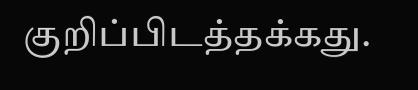குறிப்பிடத்தக்கது.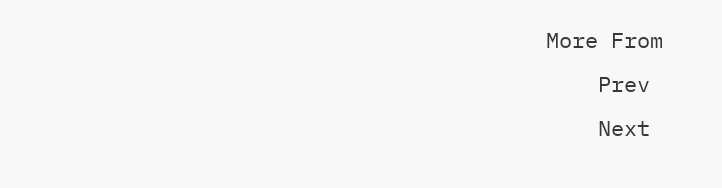More From
    Prev
    Next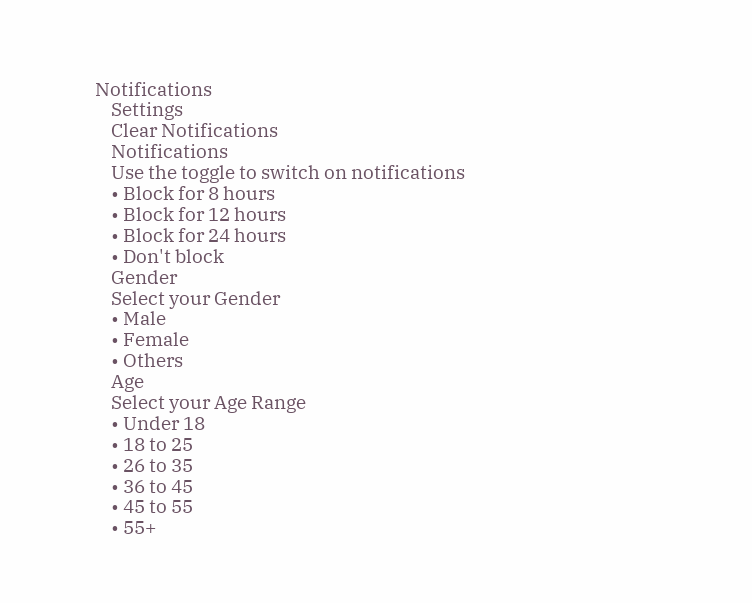Notifications
    Settings
    Clear Notifications
    Notifications
    Use the toggle to switch on notifications
    • Block for 8 hours
    • Block for 12 hours
    • Block for 24 hours
    • Don't block
    Gender
    Select your Gender
    • Male
    • Female
    • Others
    Age
    Select your Age Range
    • Under 18
    • 18 to 25
    • 26 to 35
    • 36 to 45
    • 45 to 55
    • 55+